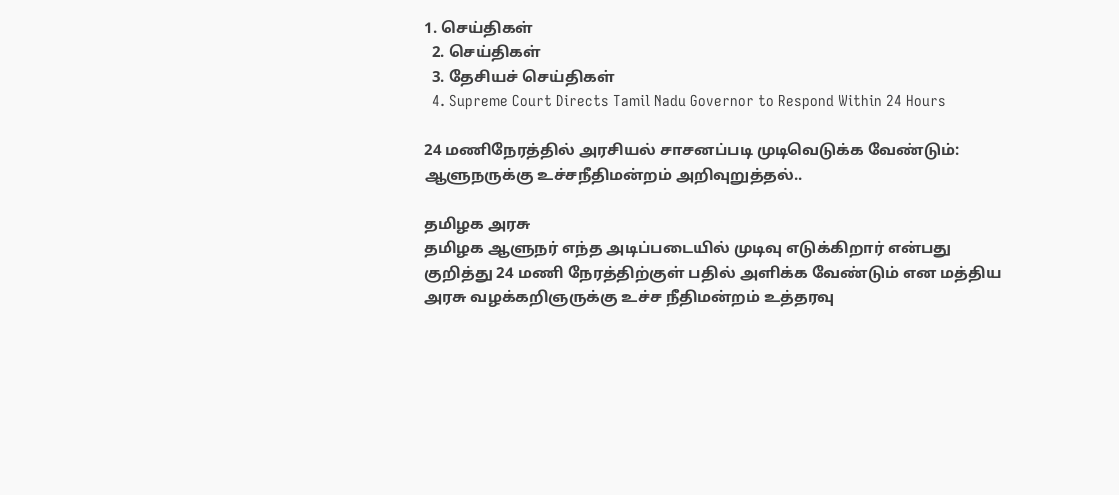1. செய்திகள்
  2. செய்திகள்
  3. தேசியச் செய்திகள்
  4. Supreme Court Directs Tamil Nadu Governor to Respond Within 24 Hours

24 மணிநேரத்தில் அரசியல் சாசனப்படி முடிவெடுக்க வேண்டும்: ஆளுநருக்கு உச்சநீதிமன்றம் அறிவுறுத்தல்..

தமிழக அரசு
தமிழக ஆளுநர் எந்த அடிப்படையில் முடிவு எடுக்கிறார் என்பது குறித்து 24 மணி நேரத்திற்குள் பதில் அளிக்க வேண்டும் என மத்திய அரசு வழக்கறிஞருக்கு உச்ச நீதிமன்றம் உத்தரவு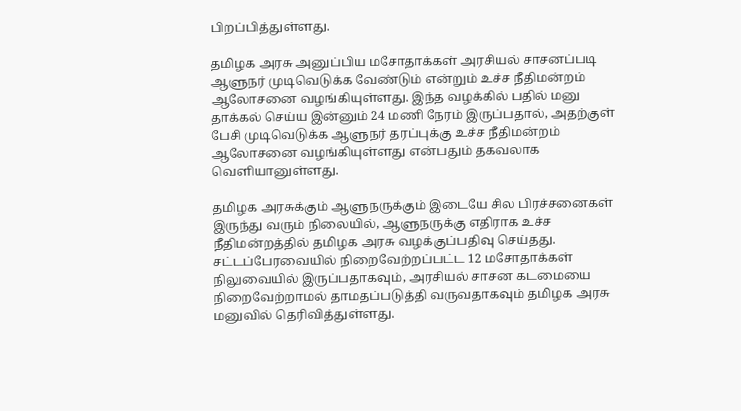பிறப்பித்துள்ளது.

தமிழக அரசு அனுப்பிய மசோதாக்கள் அரசியல் சாசனப்படி ஆளுநர் முடிவெடுக்க வேண்டும் என்றும் உச்ச நீதிமன்றம் ஆலோசனை வழங்கியுள்ளது. இந்த வழக்கில் பதில் மனு தாக்கல் செய்ய இன்னும் 24 மணி நேரம் இருப்பதால், அதற்குள் பேசி முடிவெடுக்க ஆளுநர் தரப்புக்கு உச்ச நீதிமன்றம் ஆலோசனை வழங்கியுள்ளது என்பதும் தகவலாக வெளியானுள்ளது.

தமிழக அரசுக்கும் ஆளுநருக்கும் இடையே சில பிரச்சனைகள் இருந்து வரும் நிலையில், ஆளுநருக்கு எதிராக உச்ச நீதிமன்றத்தில் தமிழக அரசு வழக்குப்பதிவு செய்தது. சட்டப்பேரவையில் நிறைவேற்றப்பட்ட 12 மசோதாக்கள் நிலுவையில் இருப்பதாகவும், அரசியல் சாசன கடமையை நிறைவேற்றாமல் தாமதப்படுத்தி வருவதாகவும் தமிழக அரசு மனுவில் தெரிவித்துள்ளது.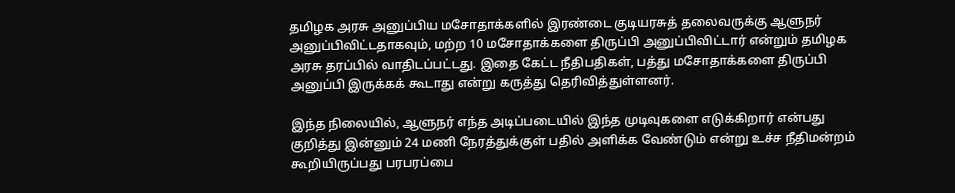தமிழக அரசு அனுப்பிய மசோதாக்களில் இரண்டை குடியரசுத் தலைவருக்கு ஆளுநர் அனுப்பிவிட்டதாகவும், மற்ற 10 மசோதாக்களை திருப்பி அனுப்பிவிட்டார் என்றும் தமிழக அரசு தரப்பில் வாதிடப்பட்டது. இதை கேட்ட நீதிபதிகள், பத்து மசோதாக்களை திருப்பி அனுப்பி இருக்கக் கூடாது என்று கருத்து தெரிவித்துள்ளனர்.

இந்த நிலையில், ஆளுநர் எந்த அடிப்படையில் இந்த முடிவுகளை எடுக்கிறார் என்பது குறித்து இன்னும் 24 மணி நேரத்துக்குள் பதில் அளிக்க வேண்டும் என்று உச்ச நீதிமன்றம் கூறியிருப்பது பரபரப்பை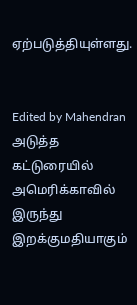ஏற்படுத்தியுள்ளது.


Edited by Mahendran
அடுத்த கட்டுரையில்
அமெரிக்காவில் இருந்து இறக்குமதியாகும்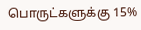பொருட்களுக்கு 15%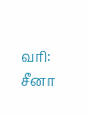வரி: சீனா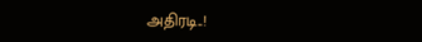அதிரடி..!